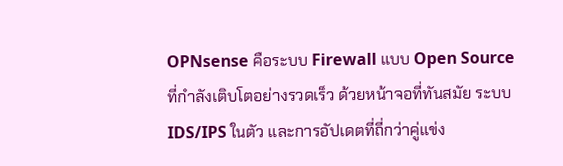OPNsense คือระบบ Firewall แบบ Open Source ที่กำลังเติบโตอย่างรวดเร็ว ด้วยหน้าจอที่ทันสมัย ระบบ IDS/IPS ในตัว และการอัปเดตที่ถี่กว่าคู่แข่ง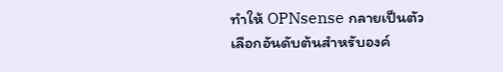ทำให้ OPNsense กลายเป็นตัวเลือกอันดับต้นสำหรับองค์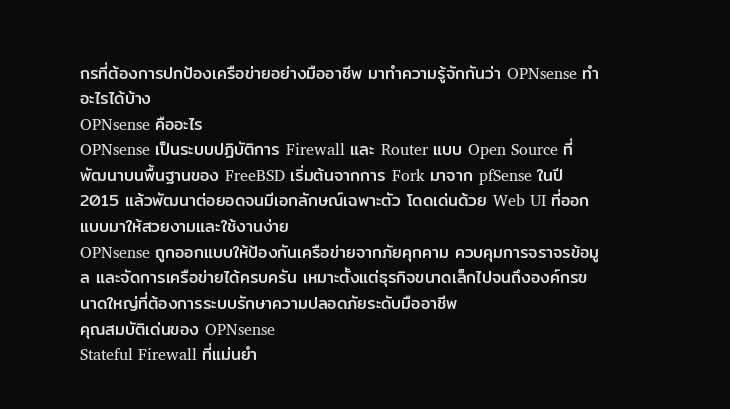กรที่ต้องการปกป้องเครือข่ายอย่างมืออาชีพ มาทำความรู้จักกันว่า OPNsense ทำอะไรได้บ้าง
OPNsense คืออะไร
OPNsense เป็นระบบปฏิบัติการ Firewall และ Router แบบ Open Source ที่พัฒนาบนพื้นฐานของ FreeBSD เริ่มต้นจากการ Fork มาจาก pfSense ในปี 2015 แล้วพัฒนาต่อยอดจนมีเอกลักษณ์เฉพาะตัว โดดเด่นด้วย Web UI ที่ออกแบบมาให้สวยงามและใช้งานง่าย
OPNsense ถูกออกแบบให้ป้องกันเครือข่ายจากภัยคุกคาม ควบคุมการจราจรข้อมูล และจัดการเครือข่ายได้ครบครัน เหมาะตั้งแต่ธุรกิจขนาดเล็กไปจนถึงองค์กรขนาดใหญ่ที่ต้องการระบบรักษาความปลอดภัยระดับมืออาชีพ
คุณสมบัติเด่นของ OPNsense
Stateful Firewall ที่แม่นยำ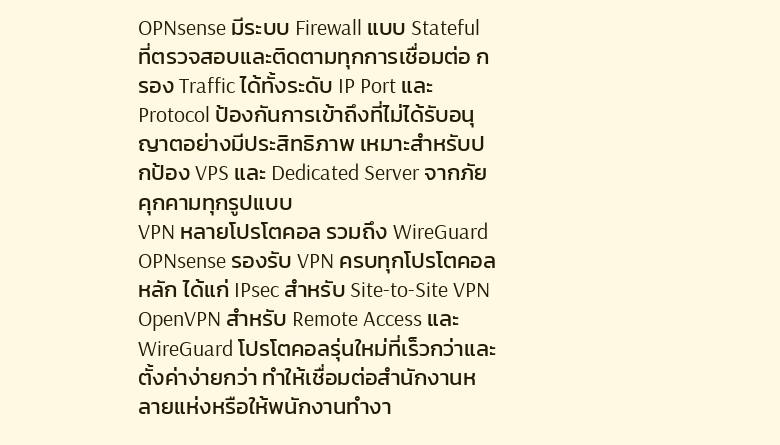OPNsense มีระบบ Firewall แบบ Stateful ที่ตรวจสอบและติดตามทุกการเชื่อมต่อ กรอง Traffic ได้ทั้งระดับ IP Port และ Protocol ป้องกันการเข้าถึงที่ไม่ได้รับอนุญาตอย่างมีประสิทธิภาพ เหมาะสำหรับปกป้อง VPS และ Dedicated Server จากภัยคุกคามทุกรูปแบบ
VPN หลายโปรโตคอล รวมถึง WireGuard
OPNsense รองรับ VPN ครบทุกโปรโตคอลหลัก ได้แก่ IPsec สำหรับ Site-to-Site VPN OpenVPN สำหรับ Remote Access และ WireGuard โปรโตคอลรุ่นใหม่ที่เร็วกว่าและตั้งค่าง่ายกว่า ทำให้เชื่อมต่อสำนักงานหลายแห่งหรือให้พนักงานทำงา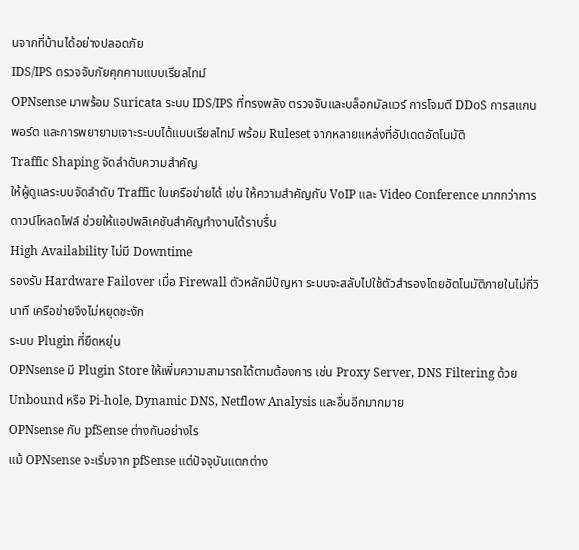นจากที่บ้านได้อย่างปลอดภัย
IDS/IPS ตรวจจับภัยคุกคามแบบเรียลไทม์
OPNsense มาพร้อม Suricata ระบบ IDS/IPS ที่ทรงพลัง ตรวจจับและบล็อกมัลแวร์ การโจมตี DDoS การสแกนพอร์ต และการพยายามเจาะระบบได้แบบเรียลไทม์ พร้อม Ruleset จากหลายแหล่งที่อัปเดตอัตโนมัติ
Traffic Shaping จัดลำดับความสำคัญ
ให้ผู้ดูแลระบบจัดลำดับ Traffic ในเครือข่ายได้ เช่น ให้ความสำคัญกับ VoIP และ Video Conference มากกว่าการดาวน์โหลดไฟล์ ช่วยให้แอปพลิเคชันสำคัญทำงานได้ราบรื่น
High Availability ไม่มี Downtime
รองรับ Hardware Failover เมื่อ Firewall ตัวหลักมีปัญหา ระบบจะสลับไปใช้ตัวสำรองโดยอัตโนมัติภายในไม่กี่วินาที เครือข่ายจึงไม่หยุดชะงัก
ระบบ Plugin ที่ยืดหยุ่น
OPNsense มี Plugin Store ให้เพิ่มความสามารถได้ตามต้องการ เช่น Proxy Server, DNS Filtering ด้วย Unbound หรือ Pi-hole, Dynamic DNS, Netflow Analysis และอื่นอีกมากมาย
OPNsense กับ pfSense ต่างกันอย่างไร
แม้ OPNsense จะเริ่มจาก pfSense แต่ปัจจุบันแตกต่าง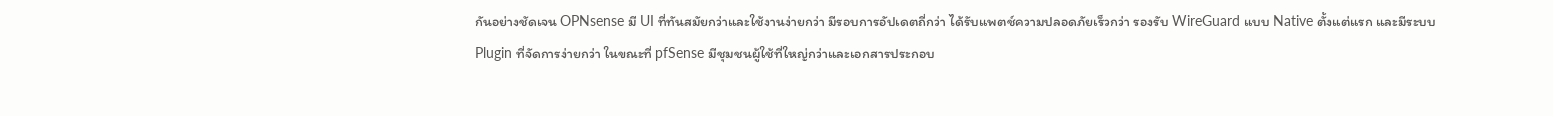กันอย่างชัดเจน OPNsense มี UI ที่ทันสมัยกว่าและใช้งานง่ายกว่า มีรอบการอัปเดตถี่กว่า ได้รับแพตช์ความปลอดภัยเร็วกว่า รองรับ WireGuard แบบ Native ตั้งแต่แรก และมีระบบ Plugin ที่จัดการง่ายกว่า ในขณะที่ pfSense มีชุมชนผู้ใช้ที่ใหญ่กว่าและเอกสารประกอบ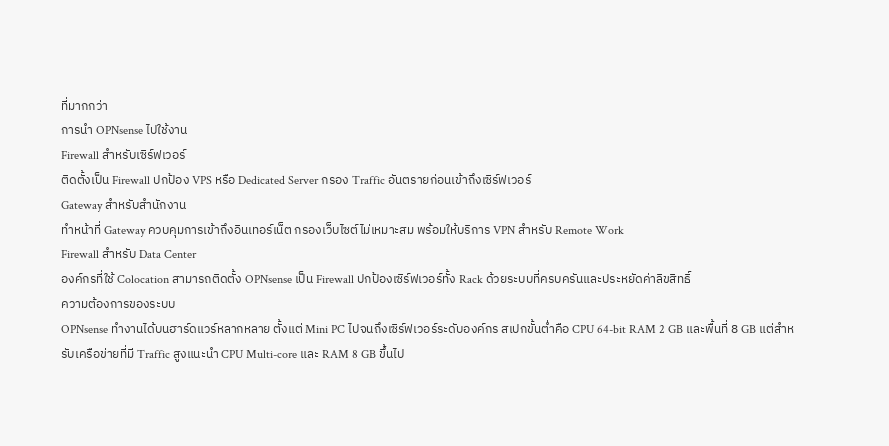ที่มากกว่า
การนำ OPNsense ไปใช้งาน
Firewall สำหรับเซิร์ฟเวอร์
ติดตั้งเป็น Firewall ปกป้อง VPS หรือ Dedicated Server กรอง Traffic อันตรายก่อนเข้าถึงเซิร์ฟเวอร์
Gateway สำหรับสำนักงาน
ทำหน้าที่ Gateway ควบคุมการเข้าถึงอินเทอร์เน็ต กรองเว็บไซต์ไม่เหมาะสม พร้อมให้บริการ VPN สำหรับ Remote Work
Firewall สำหรับ Data Center
องค์กรที่ใช้ Colocation สามารถติดตั้ง OPNsense เป็น Firewall ปกป้องเซิร์ฟเวอร์ทั้ง Rack ด้วยระบบที่ครบครันและประหยัดค่าลิขสิทธิ์
ความต้องการของระบบ
OPNsense ทำงานได้บนฮาร์ดแวร์หลากหลาย ตั้งแต่ Mini PC ไปจนถึงเซิร์ฟเวอร์ระดับองค์กร สเปกขั้นต่ำคือ CPU 64-bit RAM 2 GB และพื้นที่ 8 GB แต่สำหรับเครือข่ายที่มี Traffic สูงแนะนำ CPU Multi-core และ RAM 8 GB ขึ้นไป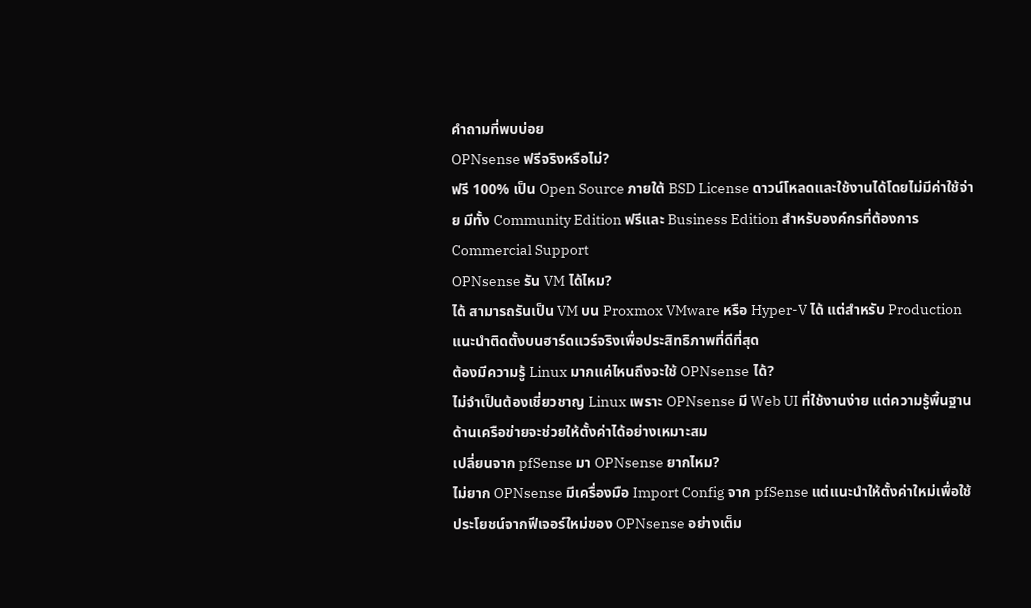คำถามที่พบบ่อย
OPNsense ฟรีจริงหรือไม่?
ฟรี 100% เป็น Open Source ภายใต้ BSD License ดาวน์โหลดและใช้งานได้โดยไม่มีค่าใช้จ่าย มีทั้ง Community Edition ฟรีและ Business Edition สำหรับองค์กรที่ต้องการ Commercial Support
OPNsense รัน VM ได้ไหม?
ได้ สามารถรันเป็น VM บน Proxmox VMware หรือ Hyper-V ได้ แต่สำหรับ Production แนะนำติดตั้งบนฮาร์ดแวร์จริงเพื่อประสิทธิภาพที่ดีที่สุด
ต้องมีความรู้ Linux มากแค่ไหนถึงจะใช้ OPNsense ได้?
ไม่จำเป็นต้องเชี่ยวชาญ Linux เพราะ OPNsense มี Web UI ที่ใช้งานง่าย แต่ความรู้พื้นฐานด้านเครือข่ายจะช่วยให้ตั้งค่าได้อย่างเหมาะสม
เปลี่ยนจาก pfSense มา OPNsense ยากไหม?
ไม่ยาก OPNsense มีเครื่องมือ Import Config จาก pfSense แต่แนะนำให้ตั้งค่าใหม่เพื่อใช้ประโยชน์จากฟีเจอร์ใหม่ของ OPNsense อย่างเต็ม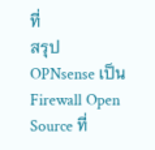ที่
สรุป
OPNsense เป็น Firewall Open Source ที่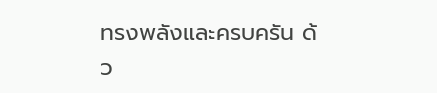ทรงพลังและครบครัน ด้ว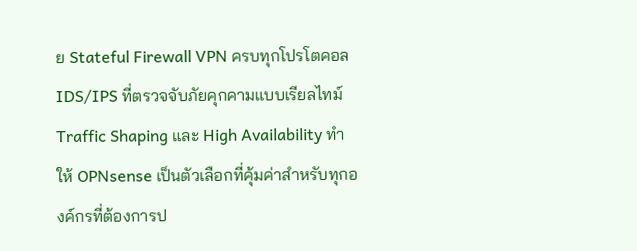ย Stateful Firewall VPN ครบทุกโปรโตคอล IDS/IPS ที่ตรวจจับภัยคุกคามแบบเรียลไทม์ Traffic Shaping และ High Availability ทำให้ OPNsense เป็นตัวเลือกที่คุ้มค่าสำหรับทุกองค์กรที่ต้องการป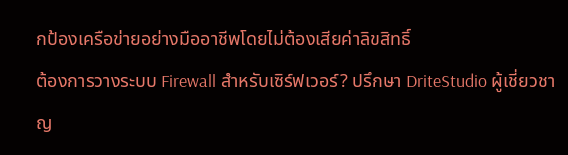กป้องเครือข่ายอย่างมืออาชีพโดยไม่ต้องเสียค่าลิขสิทธิ์
ต้องการวางระบบ Firewall สำหรับเซิร์ฟเวอร์? ปรึกษา DriteStudio ผู้เชี่ยวชาญ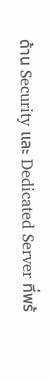ด้าน Security และ Dedicated Server ที่พร้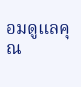อมดูแลคุณ